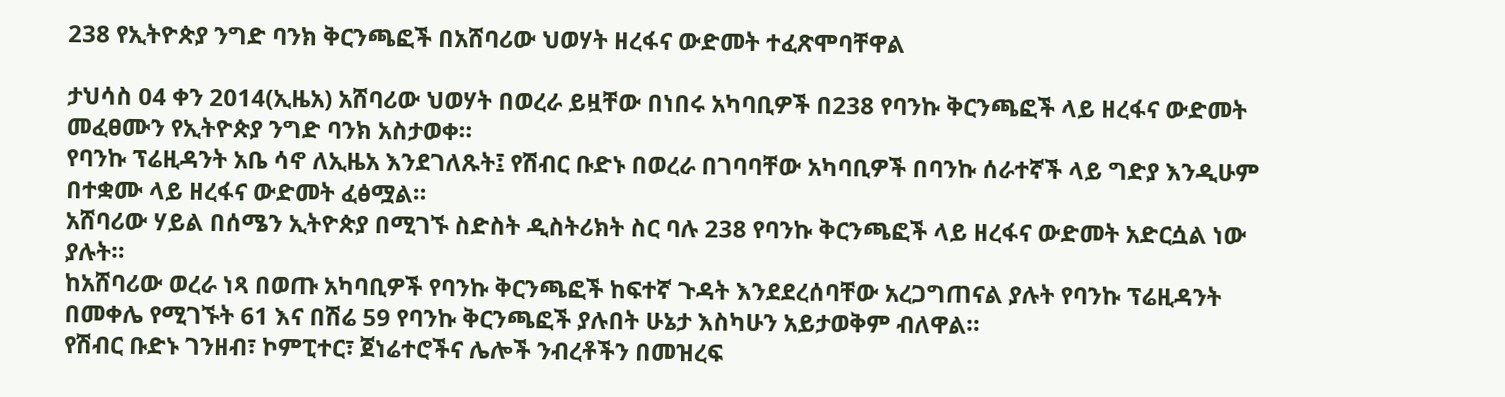238 የኢትዮጵያ ንግድ ባንክ ቅርንጫፎች በአሸባሪው ህወሃት ዘረፋና ውድመት ተፈጽሞባቸዋል

ታህሳስ 04 ቀን 2014(ኢዜአ) አሸባሪው ህወሃት በወረራ ይዟቸው በነበሩ አካባቢዎች በ238 የባንኩ ቅርንጫፎች ላይ ዘረፋና ውድመት መፈፀሙን የኢትዮጵያ ንግድ ባንክ አስታወቀ።
የባንኩ ፕሬዚዳንት አቤ ሳኖ ለኢዜአ እንደገለጹት፤ የሽብር ቡድኑ በወረራ በገባባቸው አካባቢዎች በባንኩ ሰራተኛች ላይ ግድያ እንዲሁም በተቋሙ ላይ ዘረፋና ውድመት ፈፅሟል።
አሸባሪው ሃይል በሰሜን ኢትዮጵያ በሚገኙ ስድስት ዲስትሪክት ስር ባሉ 238 የባንኩ ቅርንጫፎች ላይ ዘረፋና ውድመት አድርሷል ነው ያሉት።
ከአሸባሪው ወረራ ነጻ በወጡ አካባቢዎች የባንኩ ቅርንጫፎች ከፍተኛ ጉዳት እንደደረሰባቸው አረጋግጠናል ያሉት የባንኩ ፕሬዚዳንት በመቀሌ የሚገኙት 61 እና በሽሬ 59 የባንኩ ቅርንጫፎች ያሉበት ሁኔታ እስካሁን አይታወቅም ብለዋል።
የሽብር ቡድኑ ገንዘብ፣ ኮምፒተር፣ ጀነሬተሮችና ሌሎች ንብረቶችን በመዝረፍ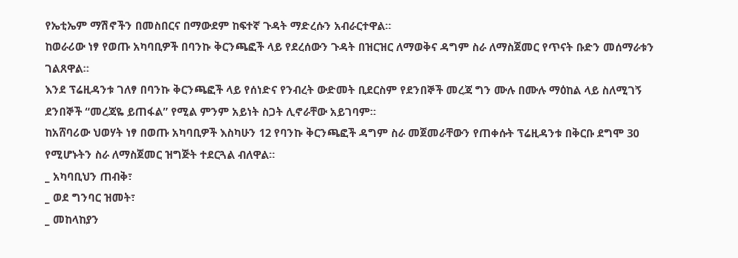የኤቲኤም ማሽኖችን በመስበርና በማውደም ከፍተኛ ጉዳት ማድረሱን አብራርተዋል።
ከወራሪው ነፃ የወጡ አካባቢዎች በባንኩ ቅርንጫፎች ላይ የደረሰውን ጉዳት በዝርዝር ለማወቅና ዳግም ስራ ለማስጀመር የጥናት ቡድን መሰማራቱን ገልጸዋል።
እንደ ፕሬዚዳንቱ ገለፃ በባንኩ ቅርንጫፎች ላይ የሰነድና የንብረት ውድመት ቢደርስም የደንበኞች መረጃ ግን ሙሉ በሙሉ ማዕከል ላይ ስለሚገኝ ደንበኞች “መረጃዬ ይጠፋል” የሚል ምንም አይነት ስጋት ሊኖራቸው አይገባም።
ከአሸባሪው ህወሃት ነፃ በወጡ አካባቢዎች እስካሁን 12 የባንኩ ቅርንጫፎች ዳግም ስራ መጀመራቸውን የጠቀሱት ፕሬዚዳንቱ በቅርቡ ደግሞ 30 የሚሆኑትን ስራ ለማስጀመር ዝግጅት ተደርጓል ብለዋል።
_ አካባቢህን ጠብቅ፣
_ ወደ ግንባር ዝመት፣
_ መከላከያን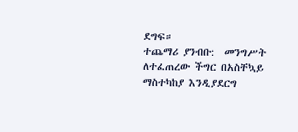ደግፍ።
ተጨማሪ ያንብቡ:  መንግሥት ለተፈጠረው ችግር በአስቸኳይ ማስተካከያ እንዲያደርግ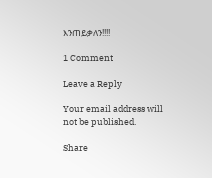እንጠይቃለን!!!!

1 Comment

Leave a Reply

Your email address will not be published.

Share